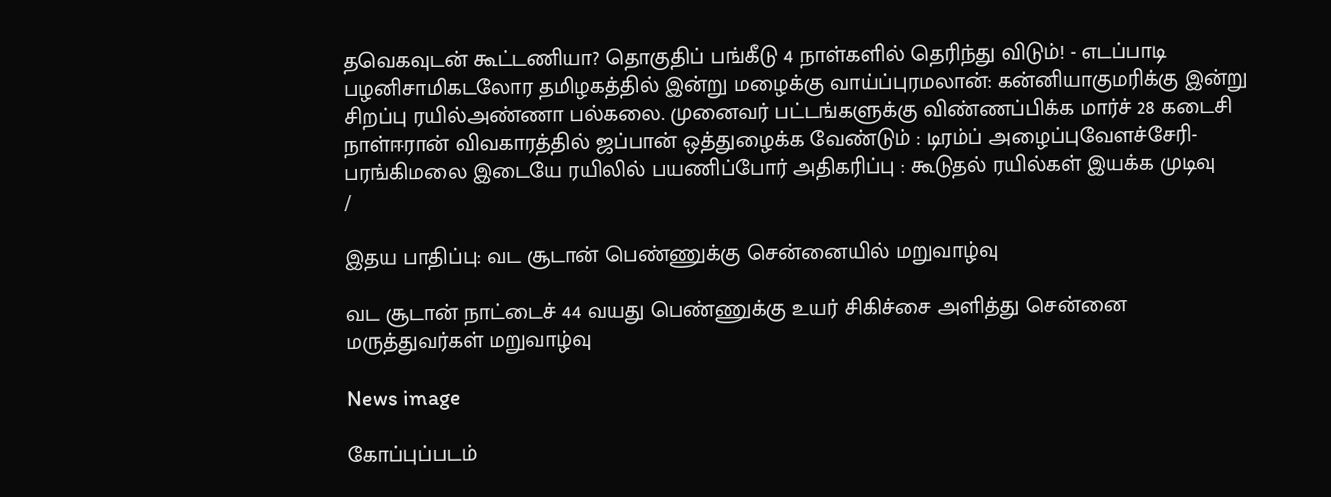தவெகவுடன் கூட்டணியா? தொகுதிப் பங்கீடு 4 நாள்களில் தெரிந்து விடும்! - எடப்பாடி பழனிசாமிகடலோர தமிழகத்தில் இன்று மழைக்கு வாய்ப்புரமலான்: கன்னியாகுமரிக்கு இன்று சிறப்பு ரயில்அண்ணா பல்கலை. முனைவர் பட்டங்களுக்கு விண்ணப்பிக்க மார்ச் 28 கடைசி நாள்ஈரான் விவகாரத்தில் ஜப்பான் ஒத்துழைக்க வேண்டும் : டிரம்ப் அழைப்புவேளச்சேரி-பரங்கிமலை இடையே ரயிலில் பயணிப்போர் அதிகரிப்பு : கூடுதல் ரயில்கள் இயக்க முடிவு
/

இதய பாதிப்பு: வட சூடான் பெண்ணுக்கு சென்னையில் மறுவாழ்வு

வட சூடான் நாட்டைச் 44 வயது பெண்ணுக்கு உயர் சிகிச்சை அளித்து சென்னை மருத்துவர்கள் மறுவாழ்வு

News image

கோப்புப்படம்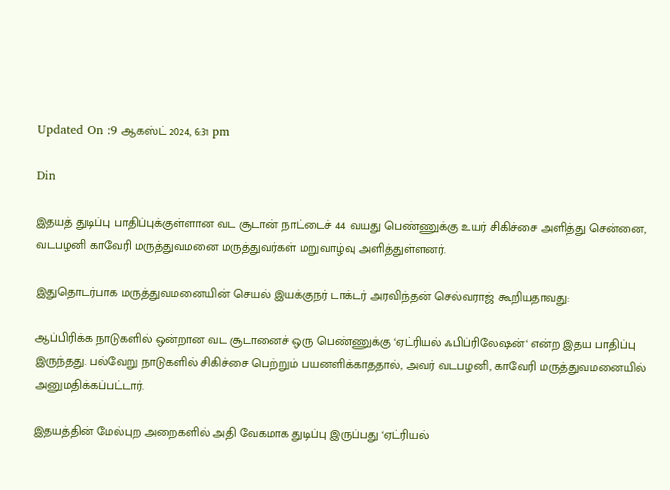Updated On :9 ஆகஸ்ட் 2024, 6:31 pm

Din

இதயத் துடிப்பு பாதிப்புக்குள்ளான வட சூடான் நாட்டைச் 44 வயது பெண்ணுக்கு உயர் சிகிச்சை அளித்து சென்னை, வடபழனி காவேரி மருத்துவமனை மருத்துவர்கள் மறுவாழ்வு அளித்துள்ளனர்.

இதுதொடர்பாக மருத்துவமனையின் செயல் இயக்குநர் டாக்டர் அரவிந்தன் செல்வராஜ் கூறியதாவது:

ஆப்பிரிக்க நாடுகளில் ஒன்றான வட சூடானைச் ஒரு பெண்ணுக்கு ‘ஏட்ரியல் ஃபிப்ரிலேஷன்‘ என்ற இதய பாதிப்பு இருந்தது. பல்வேறு நாடுகளில் சிகிச்சை பெற்றும் பயனளிக்காததால், அவர் வடபழனி, காவேரி மருத்துவமனையில் அனுமதிக்கப்பட்டார்.

இதயத்தின் மேல்புற அறைகளில் அதி வேகமாக துடிப்பு இருப்பது ‘ஏட்ரியல்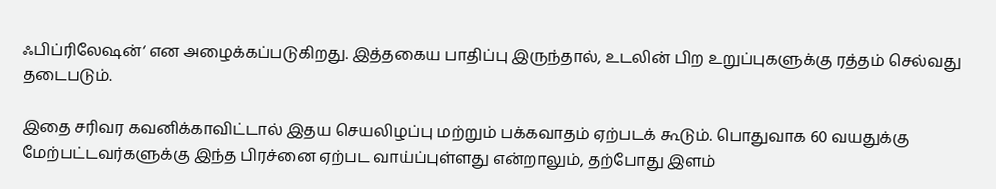ஃபிப்ரிலேஷன்‘ என அழைக்கப்படுகிறது. இத்தகைய பாதிப்பு இருந்தால், உடலின் பிற உறுப்புகளுக்கு ரத்தம் செல்வது தடைபடும்.

இதை சரிவர கவனிக்காவிட்டால் இதய செயலிழப்பு மற்றும் பக்கவாதம் ஏற்படக் கூடும். பொதுவாக 60 வயதுக்கு மேற்பட்டவர்களுக்கு இந்த பிரச்னை ஏற்பட வாய்ப்புள்ளது என்றாலும், தற்போது இளம்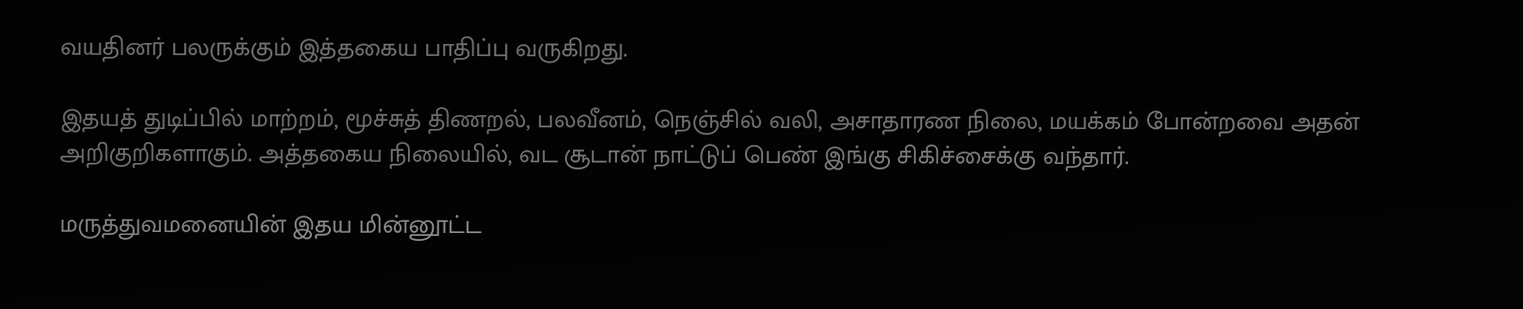வயதினர் பலருக்கும் இத்தகைய பாதிப்பு வருகிறது.

இதயத் துடிப்பில் மாற்றம், மூச்சுத் திணறல், பலவீனம், நெஞ்சில் வலி, அசாதாரண நிலை, மயக்கம் போன்றவை அதன் அறிகுறிகளாகும். அத்தகைய நிலையில், வட சூடான் நாட்டுப் பெண் இங்கு சிகிச்சைக்கு வந்தார்.

மருத்துவமனையின் இதய மின்னூட்ட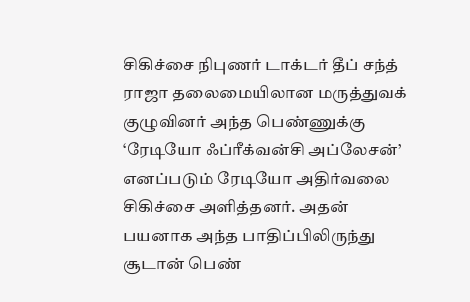சிகிச்சை நிபுணர் டாக்டர் தீப் சந்த் ராஜா தலைமையிலான மருத்துவக் குழுவினர் அந்த பெண்ணுக்கு ‘ரேடியோ ஃப்ரீக்வன்சி அப்லேசன்’ எனப்படும் ரேடியோ அதிர்வலை சிகிச்சை அளித்தனர். அதன் பயனாக அந்த பாதிப்பிலிருந்து சூடான் பெண்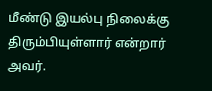மீண்டு இயல்பு நிலைக்கு திரும்பியுள்ளார் என்றார் அவர்.